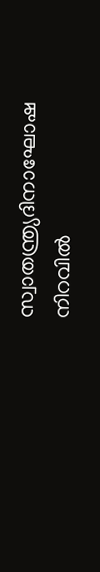സ്വാതന്ത്ര്യദിനാഘോഷ നിറവില്‍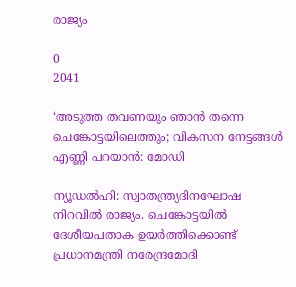രാജ്യം

0
2041

‘അടുത്ത തവണയും ഞാന്‍ തന്നെ ചെങ്കോട്ടയിലെത്തും; വികസന നേട്ടങ്ങള്‍ എണ്ണി പറയാന്‍: മോഡി

ന്യൂഡല്‍ഹി: സ്വാതന്ത്ര്യദിനഘോഷ നിറവില്‍ രാജ്യം. ചെങ്കോട്ടയില്‍ ദേശീയപതാക ഉയര്‍ത്തിക്കൊണ്ട് പ്രധാനമന്ത്രി നരേന്ദ്രമോദി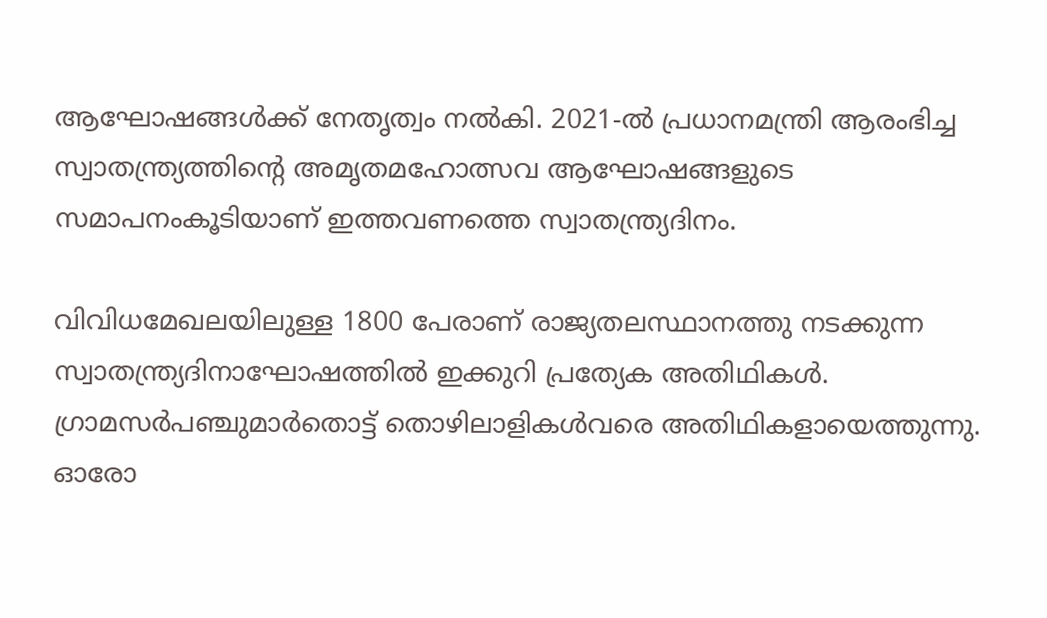ആഘോഷങ്ങള്‍ക്ക് നേതൃത്വം നല്‍കി. 2021-ല്‍ പ്രധാനമന്ത്രി ആരംഭിച്ച സ്വാതന്ത്ര്യത്തിന്റെ അമൃതമഹോത്സവ ആഘോഷങ്ങളുടെ സമാപനംകൂടിയാണ് ഇത്തവണത്തെ സ്വാതന്ത്ര്യദിനം.

വിവിധമേഖലയിലുള്ള 1800 പേരാണ് രാജ്യതലസ്ഥാനത്തു നടക്കുന്ന സ്വാതന്ത്ര്യദിനാഘോഷത്തില്‍ ഇക്കുറി പ്രത്യേക അതിഥികള്‍. ഗ്രാമസര്‍പഞ്ചുമാര്‍തൊട്ട് തൊഴിലാളികള്‍വരെ അതിഥികളായെത്തുന്നു. ഓരോ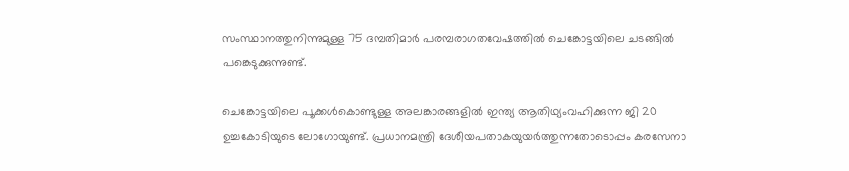സംസ്ഥാനത്തുനിന്നുമുള്ള 75 ദമ്പതിമാര്‍ പരമ്പരാഗതവേഷത്തില്‍ ചെങ്കോട്ടയിലെ ചടങ്ങില്‍ പങ്കെടുക്കുന്നുണ്ട്.

ചെങ്കോട്ടയിലെ പൂക്കള്‍കൊണ്ടുള്ള അലങ്കാരങ്ങളില്‍ ഇന്ത്യ ആതിഥ്യംവഹിക്കുന്ന ജി 20 ഉച്ചകോടിയുടെ ലോഗോയുണ്ട്. പ്രധാനമന്ത്രി ദേശീയപതാകയുയര്‍ത്തുന്നതോടൊപ്പം കരസേനാ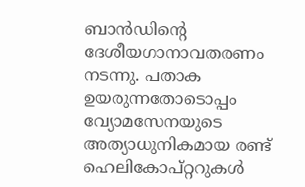ബാന്‍ഡിന്റെ ദേശീയഗാനാവതരണം നടന്നു. പതാക ഉയരുന്നതോടൊപ്പം വ്യോമസേനയുടെ അത്യാധുനികമായ രണ്ട് ഹെലികോപ്റ്ററുകള്‍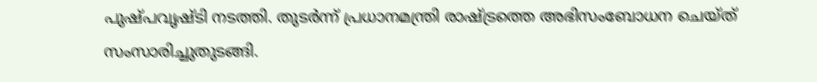പുഷ്പവൃഷ്ടി നടത്തി. തുടര്‍ന്ന് പ്രധാനമന്ത്രി രാഷ്ട്രത്തെ അഭിസംബോധന ചെയ്ത് സംസാരിച്ചുതുടങ്ങി.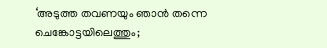‘അടുത്ത തവണയും ഞാന്‍ തന്നെ ചെങ്കോട്ടയിലെത്തും;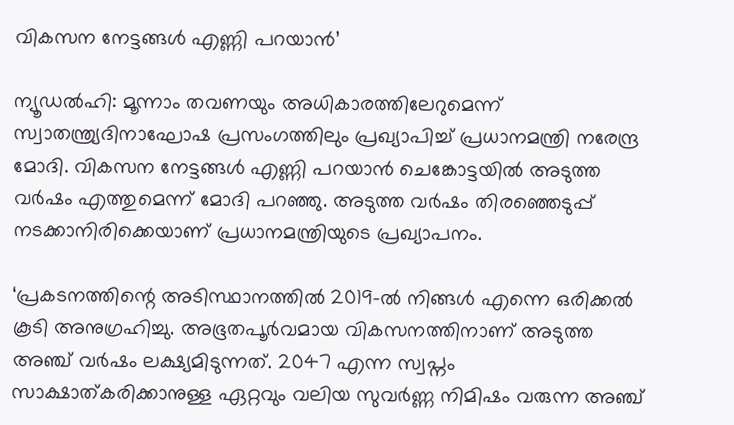വികസന നേട്ടങ്ങള്‍ എണ്ണി പറയാന്‍’

ന്യൂഡല്‍ഹി: മൂന്നാം തവണയും അധികാരത്തിലേറുമെന്ന് സ്വാതന്ത്ര്യദിനാഘോഷ പ്രസംഗത്തിലും പ്രഖ്യാപിച്ച് പ്രധാനമന്ത്രി നരേന്ദ്ര മോദി. വികസന നേട്ടങ്ങള്‍ എണ്ണി പറയാന്‍ ചെങ്കോട്ടയില്‍ അടുത്ത വര്‍ഷം എത്തുമെന്ന് മോദി പറഞ്ഞു. അടുത്ത വര്‍ഷം തിരഞ്ഞെടുപ്പ് നടക്കാനിരിക്കെയാണ് പ്രധാനമന്ത്രിയുടെ പ്രഖ്യാപനം.

‘പ്രകടനത്തിന്റെ അടിസ്ഥാനത്തില്‍ 2019-ല്‍ നിങ്ങള്‍ എന്നെ ഒരിക്കല്‍ കൂടി അനുഗ്രഹിച്ചു. അഭൂതപൂര്‍വമായ വികസനത്തിനാണ് അടുത്ത അഞ്ച് വര്‍ഷം ലക്ഷ്യമിടുന്നത്‌. 2047 എന്ന സ്വപ്നം സാക്ഷാത്കരിക്കാനുള്ള ഏറ്റവും വലിയ സുവര്‍ണ്ണ നിമിഷം വരുന്ന അഞ്ച്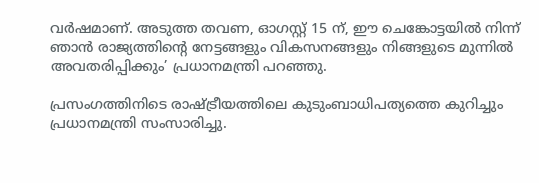വര്‍ഷമാണ്. അടുത്ത തവണ, ഓഗസ്റ്റ് 15 ന്, ഈ ചെങ്കോട്ടയില്‍ നിന്ന് ഞാന്‍ രാജ്യത്തിന്റെ നേട്ടങ്ങളും വികസനങ്ങളും നിങ്ങളുടെ മുന്നില്‍ അവതരിപ്പിക്കും’ പ്രധാനമന്ത്രി പറഞ്ഞു.

പ്രസംഗത്തിനിടെ രാഷ്ട്രീയത്തിലെ കുടുംബാധിപത്യത്തെ കുറിച്ചും പ്രധാനമന്ത്രി സംസാരിച്ചു.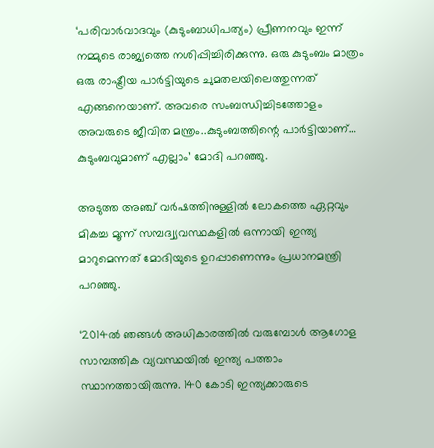‘പരിവാര്‍വാദവും (കുടുംബാധിപത്യം) പ്രീണനവും ഇന്ന് നമ്മുടെ രാജ്യത്തെ നശിപ്പിച്ചിരിക്കുന്നു. ഒരു കുടുംബം മാത്രം ഒരു രാഷ്ട്രീയ പാര്‍ട്ടിയുടെ ചുമതലയിലെത്തുന്നത് എങ്ങനെയാണ്. അവരെ സംബന്ധിച്ചിടത്തോളം അവരുടെ ജീവിത മന്ത്രം..കുടുംബത്തിന്റെ പാര്‍ട്ടിയാണ്… കുടുംബവുമാണ് എല്ലാം’ മോദി പറഞ്ഞു.

അടുത്ത അഞ്ച് വര്‍ഷത്തിനുള്ളില്‍ ലോകത്തെ ഏറ്റവും മികച്ച മൂന്ന് സമ്പദ്വ്യവസ്ഥകളില്‍ ഒന്നായി ഇന്ത്യ മാറുമെന്നത് മോദിയുടെ ഉറപ്പാണെന്നും പ്രധാനമന്ത്രി പറഞ്ഞു.

‘2014ല്‍ ഞങ്ങള്‍ അധികാരത്തില്‍ വരുമ്പോള്‍ ആഗോള സാമ്പത്തിക വ്യവസ്ഥയില്‍ ഇന്ത്യ പത്താം സ്ഥാനത്തായിരുന്നു. 140 കോടി ഇന്ത്യക്കാരുടെ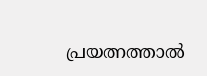പ്രയത്നത്താല്‍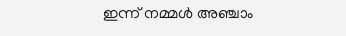ഇന്ന് നമ്മള്‍ അഞ്ചാം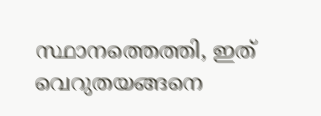സ്ഥാനത്തെത്തി, ഇത് വെറുതയങ്ങനെ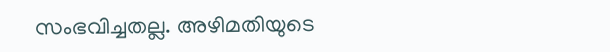സംഭവിച്ചതല്ല. അഴിമതിയുടെ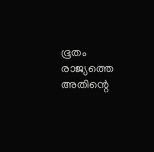ഭൂതം രാജ്യത്തെ അതിന്റെ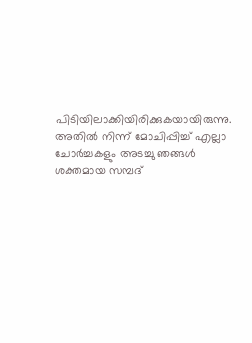പിടിയിലാക്കിയിരിക്കുകയായിരുന്നു. അതില്‍ നിന്ന് മോചിപ്പിച്ച്‌ എല്ലാ ചോര്‍ച്ചകളും അടച്ചു ഞങ്ങള്‍ ശക്തമായ സമ്പദ്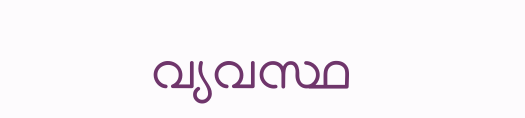വ്യവസ്ഥ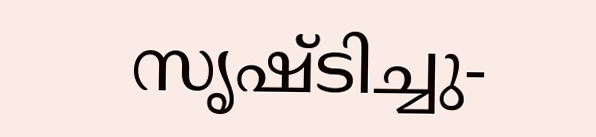സൃഷ്ടിച്ചു-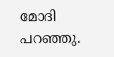മോദി പറഞ്ഞു.